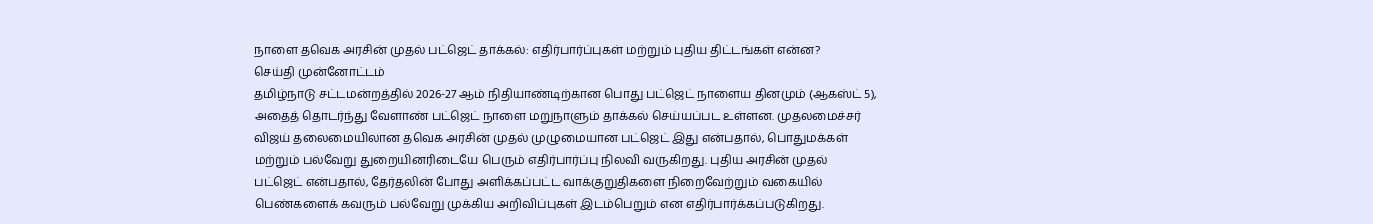நாளை தவெக அரசின் முதல் பட்ஜெட் தாக்கல்: எதிர்பார்ப்புகள் மற்றும் புதிய திட்டங்கள் என்ன?
செய்தி முன்னோட்டம்
தமிழ்நாடு சட்டமன்றத்தில் 2026-27 ஆம் நிதியாண்டிற்கான பொது பட்ஜெட் நாளைய தினமும் (ஆகஸ்ட் 5), அதைத் தொடர்ந்து வேளாண் பட்ஜெட் நாளை மறுநாளும் தாக்கல் செய்யப்பட உள்ளன. முதலமைச்சர் விஜய் தலைமையிலான தவெக அரசின் முதல் முழுமையான பட்ஜெட் இது என்பதால், பொதுமக்கள் மற்றும் பல்வேறு துறையினரிடையே பெரும் எதிர்பார்ப்பு நிலவி வருகிறது. புதிய அரசின் முதல் பட்ஜெட் என்பதால், தேர்தலின் போது அளிக்கப்பட்ட வாக்குறுதிகளை நிறைவேற்றும் வகையில் பெண்களைக் கவரும் பல்வேறு முக்கிய அறிவிப்புகள் இடம்பெறும் என எதிர்பார்க்கப்படுகிறது.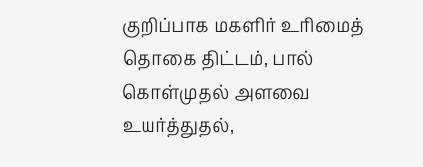குறிப்பாக மகளிர் உரிமைத் தொகை திட்டம், பால் கொள்முதல் அளவை உயர்த்துதல்,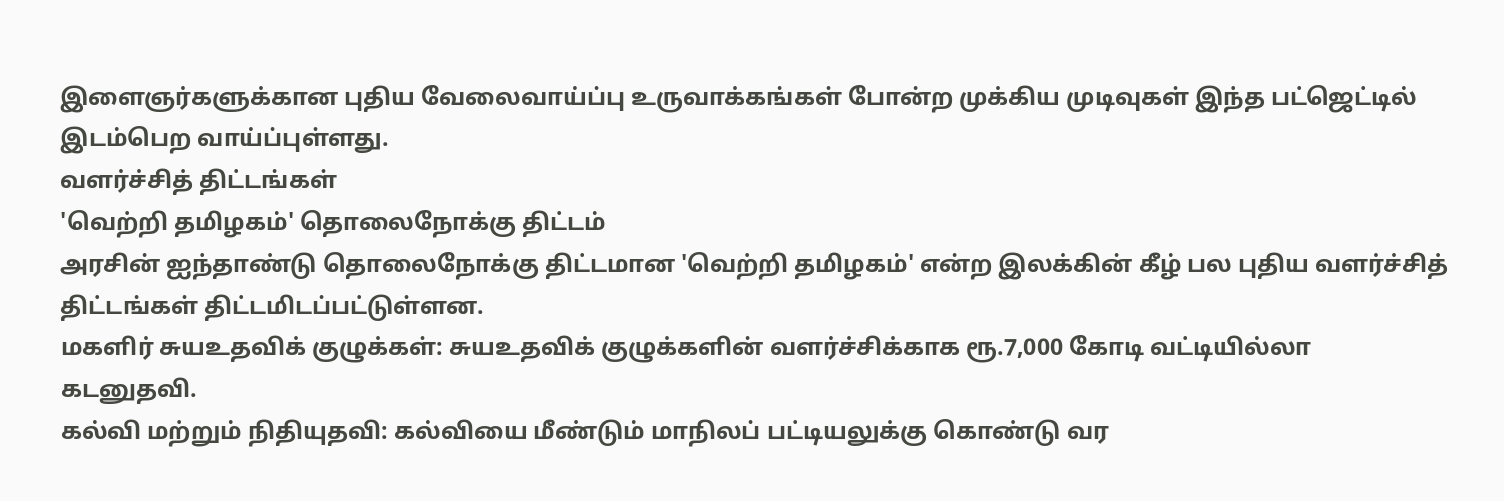இளைஞர்களுக்கான புதிய வேலைவாய்ப்பு உருவாக்கங்கள் போன்ற முக்கிய முடிவுகள் இந்த பட்ஜெட்டில் இடம்பெற வாய்ப்புள்ளது.
வளர்ச்சித் திட்டங்கள்
'வெற்றி தமிழகம்' தொலைநோக்கு திட்டம்
அரசின் ஐந்தாண்டு தொலைநோக்கு திட்டமான 'வெற்றி தமிழகம்' என்ற இலக்கின் கீழ் பல புதிய வளர்ச்சித் திட்டங்கள் திட்டமிடப்பட்டுள்ளன.
மகளிர் சுயஉதவிக் குழுக்கள்: சுயஉதவிக் குழுக்களின் வளர்ச்சிக்காக ரூ.7,000 கோடி வட்டியில்லா கடனுதவி.
கல்வி மற்றும் நிதியுதவி: கல்வியை மீண்டும் மாநிலப் பட்டியலுக்கு கொண்டு வர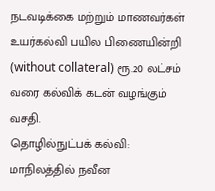நடவடிக்கை மற்றும் மாணவர்கள் உயர்கல்வி பயில பிணையின்றி (without collateral) ரூ.20 லட்சம் வரை கல்விக் கடன் வழங்கும் வசதி.
தொழில்நுட்பக் கல்வி: மாநிலத்தில் நவீன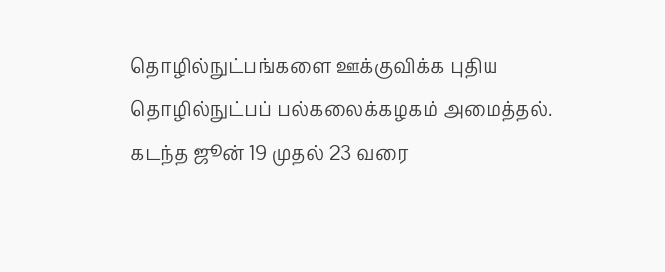தொழில்நுட்பங்களை ஊக்குவிக்க புதிய தொழில்நுட்பப் பல்கலைக்கழகம் அமைத்தல்.
கடந்த ஜூன் 19 முதல் 23 வரை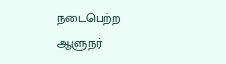நடைபெற்ற ஆளுநர்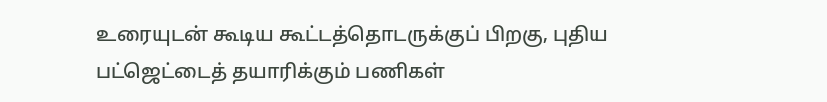உரையுடன் கூடிய கூட்டத்தொடருக்குப் பிறகு, புதிய பட்ஜெட்டைத் தயாரிக்கும் பணிகள்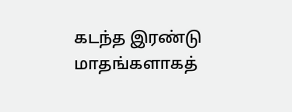கடந்த இரண்டு மாதங்களாகத்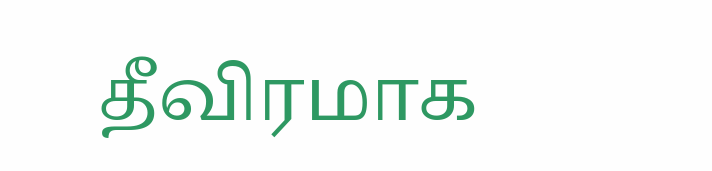தீவிரமாக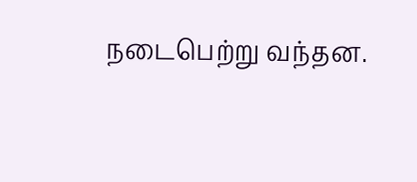நடைபெற்று வந்தன.